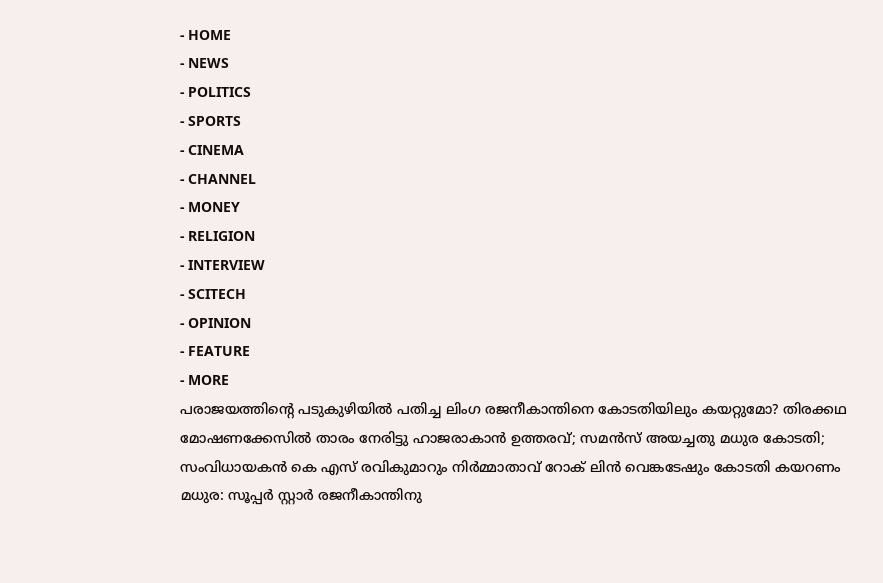- HOME
- NEWS
- POLITICS
- SPORTS
- CINEMA
- CHANNEL
- MONEY
- RELIGION
- INTERVIEW
- SCITECH
- OPINION
- FEATURE
- MORE
പരാജയത്തിന്റെ പടുകുഴിയിൽ പതിച്ച ലിംഗ രജനീകാന്തിനെ കോടതിയിലും കയറ്റുമോ? തിരക്കഥ മോഷണക്കേസിൽ താരം നേരിട്ടു ഹാജരാകാൻ ഉത്തരവ്; സമൻസ് അയച്ചതു മധുര കോടതി; സംവിധായകൻ കെ എസ് രവികുമാറും നിർമ്മാതാവ് റോക് ലിൻ വെങ്കടേഷും കോടതി കയറണം
മധുര: സൂപ്പർ സ്റ്റാർ രജനീകാന്തിനു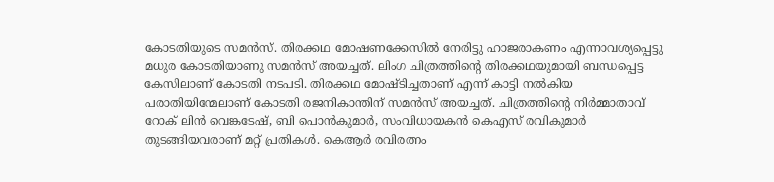കോടതിയുടെ സമൻസ്. തിരക്കഥ മോഷണക്കേസിൽ നേരിട്ടു ഹാജരാകണം എന്നാവശ്യപ്പെട്ടു മധുര കോടതിയാണു സമൻസ് അയച്ചത്. ലിംഗ ചിത്രത്തിന്റെ തിരക്കഥയുമായി ബന്ധപ്പെട്ട കേസിലാണ് കോടതി നടപടി. തിരക്കഥ മോഷ്ടിച്ചതാണ് എന്ന് കാട്ടി നൽകിയ പരാതിയിന്മേലാണ് കോടതി രജനികാന്തിന് സമൻസ് അയച്ചത്. ചിത്രത്തിന്റെ നിർമ്മാതാവ് റോക് ലിൻ വെങ്കടേഷ്, ബി പൊൻകുമാർ, സംവിധായകൻ കെഎസ് രവികുമാർ തുടങ്ങിയവരാണ് മറ്റ് പ്രതികൾ. കെആർ രവിരത്നം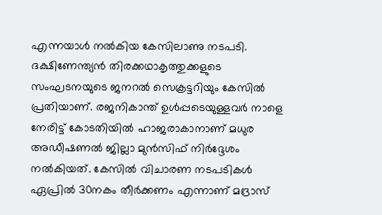എന്നയാൾ നൽകിയ കേസിലാണു നടപടി. ദക്ഷിണേന്ത്യൻ തിരക്കഥാകൃത്തുക്കളുടെ സംഘടനയുടെ ജനറൽ സെക്രട്ടറിയും കേസിൽ പ്രതിയാണ്. രജനികാന്ത് ഉൾപ്പടെയുള്ളവർ നാളെ നേരിട്ട് കോടതിയിൽ ഹാജരാകാനാണ് മധുര അഡീഷണൽ ജില്ലാ മുൻസിഫ് നിർദ്ദേശം നൽകിയത്. കേസിൽ വിചാരണ നടപടികൾ ഏപ്രിൽ 30നകം തീർക്കണം എന്നാണ് മദ്രാസ്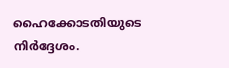ഹൈക്കോടതിയുടെ നിർദ്ദേശം.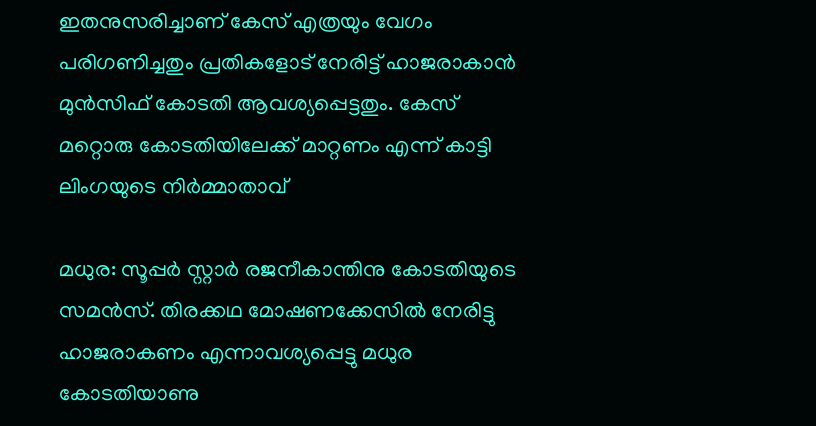ഇതനുസരിച്ചാണ് കേസ് എത്രയും വേഗം പരിഗണിച്ചതും പ്രതികളോട് നേരിട്ട് ഹാജരാകാൻ മുൻസിഫ് കോടതി ആവശ്യപ്പെട്ടതും. കേസ് മറ്റൊരു കോടതിയിലേക്ക് മാറ്റണം എന്ന് കാട്ടി ലിംഗയുടെ നിർമ്മാതാവ്

മധുര: സൂപ്പർ സ്റ്റാർ രജനീകാന്തിനു കോടതിയുടെ സമൻസ്. തിരക്കഥ മോഷണക്കേസിൽ നേരിട്ടു ഹാജരാകണം എന്നാവശ്യപ്പെട്ടു മധുര കോടതിയാണു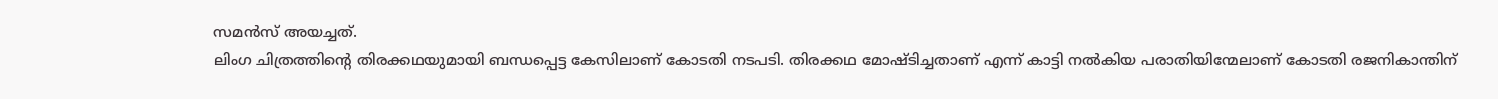സമൻസ് അയച്ചത്.
ലിംഗ ചിത്രത്തിന്റെ തിരക്കഥയുമായി ബന്ധപ്പെട്ട കേസിലാണ് കോടതി നടപടി. തിരക്കഥ മോഷ്ടിച്ചതാണ് എന്ന് കാട്ടി നൽകിയ പരാതിയിന്മേലാണ് കോടതി രജനികാന്തിന്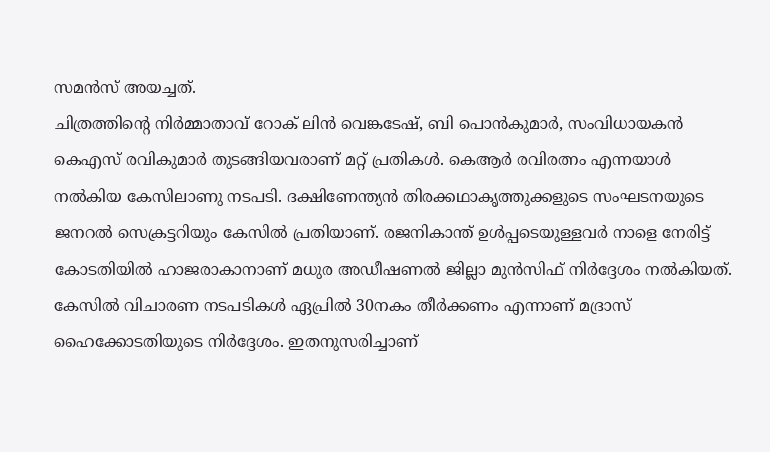സമൻസ് അയച്ചത്.
ചിത്രത്തിന്റെ നിർമ്മാതാവ് റോക് ലിൻ വെങ്കടേഷ്, ബി പൊൻകുമാർ, സംവിധായകൻ കെഎസ് രവികുമാർ തുടങ്ങിയവരാണ് മറ്റ് പ്രതികൾ. കെആർ രവിരത്നം എന്നയാൾ നൽകിയ കേസിലാണു നടപടി. ദക്ഷിണേന്ത്യൻ തിരക്കഥാകൃത്തുക്കളുടെ സംഘടനയുടെ ജനറൽ സെക്രട്ടറിയും കേസിൽ പ്രതിയാണ്. രജനികാന്ത് ഉൾപ്പടെയുള്ളവർ നാളെ നേരിട്ട് കോടതിയിൽ ഹാജരാകാനാണ് മധുര അഡീഷണൽ ജില്ലാ മുൻസിഫ് നിർദ്ദേശം നൽകിയത്.
കേസിൽ വിചാരണ നടപടികൾ ഏപ്രിൽ 30നകം തീർക്കണം എന്നാണ് മദ്രാസ് ഹൈക്കോടതിയുടെ നിർദ്ദേശം. ഇതനുസരിച്ചാണ്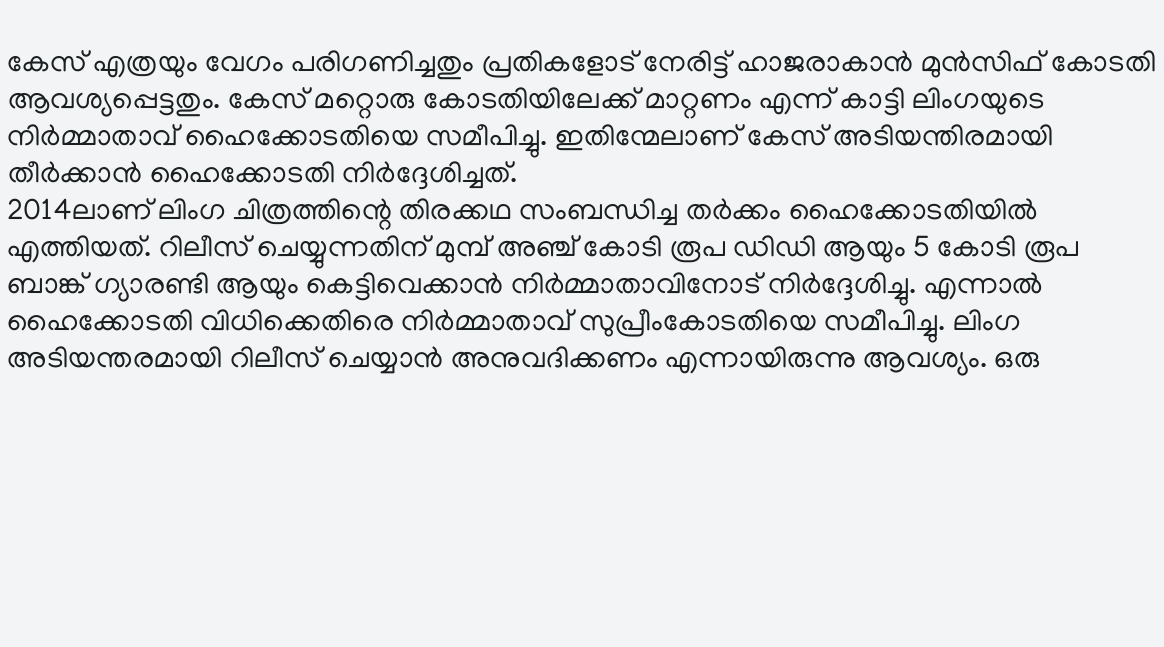കേസ് എത്രയും വേഗം പരിഗണിച്ചതും പ്രതികളോട് നേരിട്ട് ഹാജരാകാൻ മുൻസിഫ് കോടതി ആവശ്യപ്പെട്ടതും. കേസ് മറ്റൊരു കോടതിയിലേക്ക് മാറ്റണം എന്ന് കാട്ടി ലിംഗയുടെ നിർമ്മാതാവ് ഹൈക്കോടതിയെ സമീപിച്ചു. ഇതിന്മേലാണ് കേസ് അടിയന്തിരമായി തീർക്കാൻ ഹൈക്കോടതി നിർദ്ദേശിച്ചത്.
2014ലാണ് ലിംഗ ചിത്രത്തിന്റെ തിരക്കഥ സംബന്ധിച്ച തർക്കം ഹൈക്കോടതിയിൽ എത്തിയത്. റിലീസ് ചെയ്യുന്നതിന് മുമ്പ് അഞ്ച് കോടി രൂപ ഡിഡി ആയും 5 കോടി രൂപ ബാങ്ക് ഗ്യാരണ്ടി ആയും കെട്ടിവെക്കാൻ നിർമ്മാതാവിനോട് നിർദ്ദേശിച്ചു. എന്നാൽ ഹൈക്കോടതി വിധിക്കെതിരെ നിർമ്മാതാവ് സുപ്രീംകോടതിയെ സമീപിച്ചു. ലിംഗ അടിയന്തരമായി റിലീസ് ചെയ്യാൻ അനുവദിക്കണം എന്നായിരുന്നു ആവശ്യം. ഒരു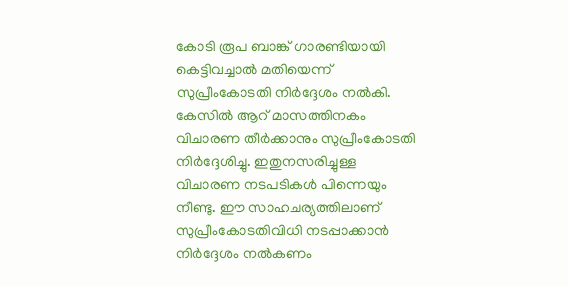കോടി രൂപ ബാങ്ക് ഗാരണ്ടിയായി കെട്ടിവച്ചാൽ മതിയെന്ന് സുപ്രീംകോടതി നിർദ്ദേശം നൽകി. കേസിൽ ആറ് മാസത്തിനകം വിചാരണ തീർക്കാനും സുപ്രീംകോടതി നിർദ്ദേശിച്ചു. ഇതുനസരിച്ചുള്ള വിചാരണ നടപടികൾ പിന്നെയും നീണ്ടു. ഈ സാഹചര്യത്തിലാണ് സുപ്രീംകോടതിവിധി നടപ്പാക്കാൻ നിർദ്ദേശം നൽകണം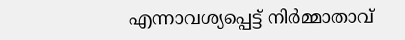എന്നാവശ്യപ്പെട്ട് നിർമ്മാതാവ്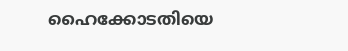ഹൈക്കോടതിയെ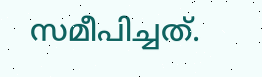സമീപിച്ചത്.